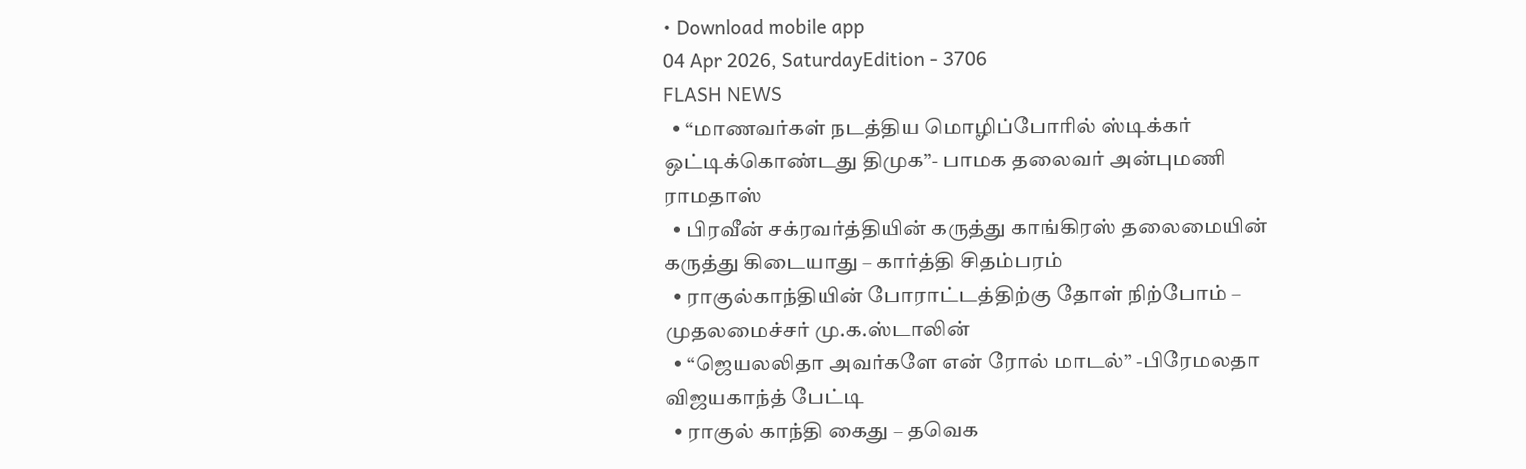• Download mobile app
04 Apr 2026, SaturdayEdition - 3706
FLASH NEWS
  • “மாணவர்கள் நடத்திய மொழிப்போரில் ஸ்டிக்கர் ஒட்டிக்கொண்டது திமுக”- பாமக தலைவர் அன்புமணி ராமதாஸ்
  • பிரவீன் சக்ரவர்த்தியின் கருத்து காங்கிரஸ் தலைமையின் கருத்து கிடையாது – கார்த்தி சிதம்பரம்
  • ராகுல்காந்தியின் போராட்டத்திற்கு தோள் நிற்போம் – முதலமைச்சர் மு.க.ஸ்டாலின்
  • “ஜெயலலிதா அவர்களே என் ரோல் மாடல்” -பிரேமலதா விஜயகாந்த் பேட்டி
  • ராகுல் காந்தி கைது – தவெக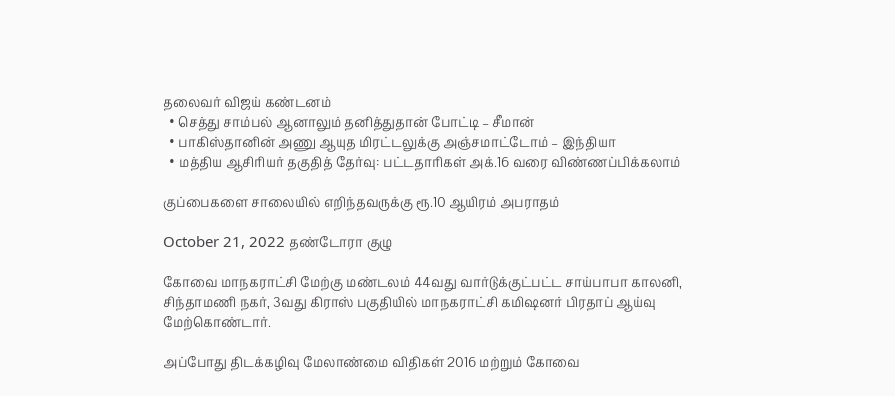தலைவர் விஜய் கண்டனம்
  • செத்து சாம்பல் ஆனாலும் தனித்துதான் போட்டி – சீமான்
  • பாகிஸ்தானின் அணு ஆயுத மிரட்டலுக்கு அஞ்சமாட்டோம் – இந்தியா
  • மத்திய ஆசிரியர் தகுதித் தேர்வு: பட்டதாரிகள் அக்.16 வரை விண்ணப்பிக்கலாம்

குப்பைகளை சாலையில் எறிந்தவருக்கு ரூ.10 ஆயிரம் அபராதம்

October 21, 2022 தண்டோரா குழு

கோவை மாநகராட்சி மேற்கு மண்டலம் 44வது வார்டுக்குட்பட்ட சாய்பாபா காலனி, சிந்தாமணி நகர், 3வது கிராஸ் பகுதியில் மாநகராட்சி கமிஷனர் பிரதாப் ஆய்வு மேற்கொண்டார்.

அப்போது திடக்கழிவு மேலாண்மை விதிகள் 2016 மற்றும் கோவை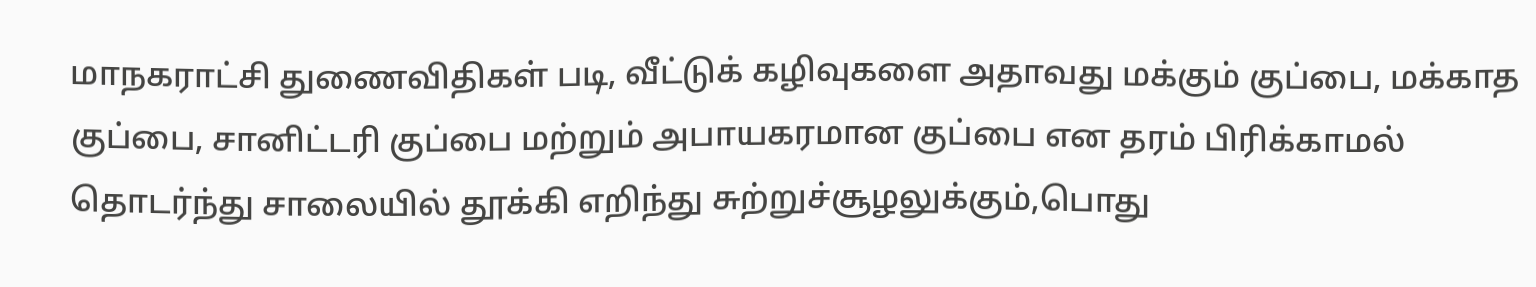மாநகராட்சி துணைவிதிகள் படி, வீட்டுக் கழிவுகளை அதாவது மக்கும் குப்பை, மக்காத குப்பை, சானிட்டரி குப்பை மற்றும் அபாயகரமான குப்பை என தரம் பிரிக்காமல் தொடர்ந்து சாலையில் தூக்கி எறிந்து சுற்றுச்சூழலுக்கும்,பொது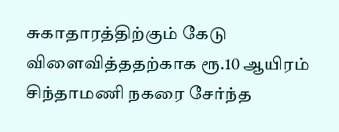சுகாதாரத்திற்கும் கேடு விளைவித்ததற்காக ரூ.10 ஆயிரம் சிந்தாமணி நகரை சேர்ந்த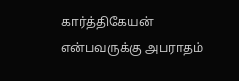கார்த்திகேயன் என்பவருக்கு அபராதம்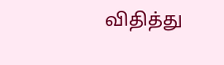விதித்து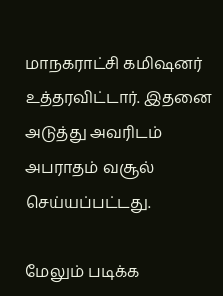மாநகராட்சி கமிஷனர் உத்தரவிட்டார். இதனை அடுத்து அவரிடம் அபராதம் வசூல் செய்யப்பட்டது.

மேலும் படிக்க